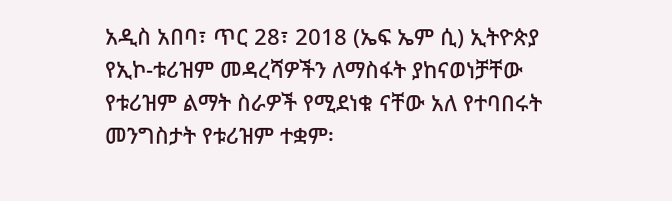አዲስ አበባ፣ ጥር 28፣ 2018 (ኤፍ ኤም ሲ) ኢትዮጵያ የኢኮ-ቱሪዝም መዳረሻዎችን ለማስፋት ያከናወነቻቸው የቱሪዝም ልማት ስራዎች የሚደነቁ ናቸው አለ የተባበሩት መንግስታት የቱሪዝም ተቋም፡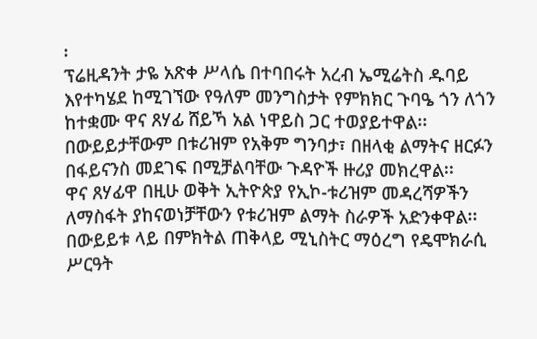፡
ፕሬዚዳንት ታዬ አጽቀ ሥላሴ በተባበሩት አረብ ኤሚሬትስ ዱባይ እየተካሄደ ከሚገኘው የዓለም መንግስታት የምክክር ጉባዔ ጎን ለጎን ከተቋሙ ዋና ጸሃፊ ሸይኻ አል ነዋይስ ጋር ተወያይተዋል፡፡
በውይይታቸውም በቱሪዝም የአቅም ግንባታ፣ በዘላቂ ልማትና ዘርፉን በፋይናንስ መደገፍ በሚቻልባቸው ጉዳዮች ዙሪያ መክረዋል፡፡
ዋና ጸሃፊዋ በዚሁ ወቅት ኢትዮጵያ የኢኮ-ቱሪዝም መዳረሻዎችን ለማስፋት ያከናወነቻቸውን የቱሪዝም ልማት ስራዎች አድንቀዋል፡፡
በውይይቱ ላይ በምክትል ጠቅላይ ሚኒስትር ማዕረግ የዴሞክራሲ ሥርዓት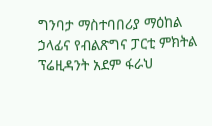ግንባታ ማስተባበሪያ ማዕከል ኃላፊና የብልጽግና ፓርቲ ምክትል ፕሬዚዳንት አደም ፋራህ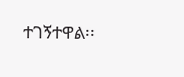ተገኝተዋል፡፡